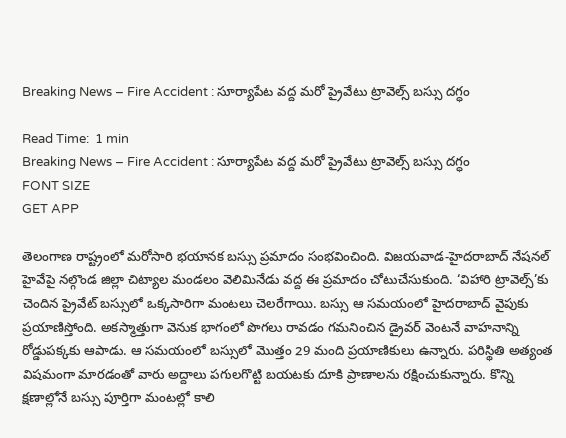Breaking News – Fire Accident : సూర్యాపేట వద్ద మరో ప్రైవేటు ట్రావెల్స్ బస్సు దగ్ధం

Read Time:  1 min
Breaking News – Fire Accident : సూర్యాపేట వద్ద మరో ప్రైవేటు ట్రావెల్స్ బస్సు దగ్ధం
FONT SIZE
GET APP

తెలంగాణ రాష్ట్రంలో మరోసారి భయానక బస్సు ప్రమాదం సంభవించింది. విజయవాడ-హైదరాబాద్ నేషనల్ హైవేపై నల్గొండ జిల్లా చిట్యాల మండలం వెలిమినేడు వద్ద ఈ ప్రమాదం చోటుచేసుకుంది. ‘విహారి ట్రావెల్స్’కు చెందిన ప్రైవేట్ బస్సులో ఒక్కసారిగా మంటలు చెలరేగాయి. బస్సు ఆ సమయంలో హైదరాబాద్ వైపుకు ప్రయాణిస్తోంది. అకస్మాత్తుగా వెనుక భాగంలో పొగలు రావడం గమనించిన డ్రైవర్ వెంటనే వాహనాన్ని రోడ్డుపక్కకు ఆపాడు. ఆ సమయంలో బస్సులో మొత్తం 29 మంది ప్రయాణికులు ఉన్నారు. పరిస్థితి అత్యంత విషమంగా మారడంతో వారు అద్దాలు పగులగొట్టి బయటకు దూకి ప్రాణాలను రక్షించుకున్నారు. కొన్ని క్షణాల్లోనే బస్సు పూర్తిగా మంటల్లో కాలి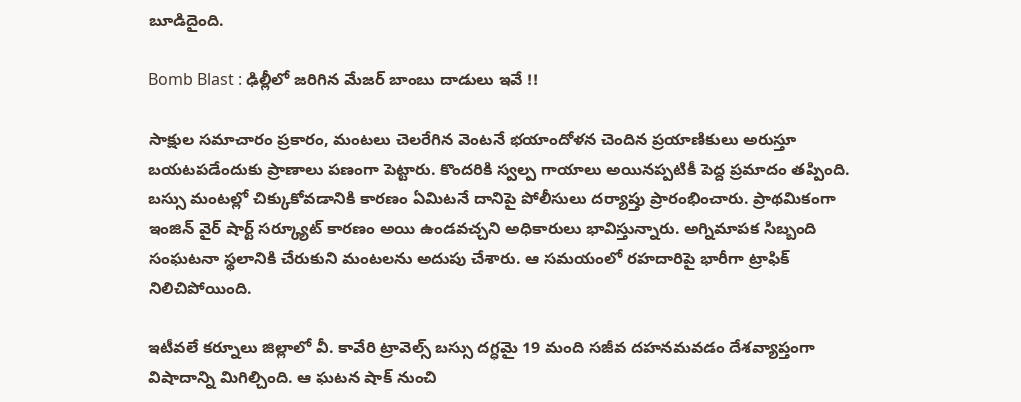బూడిదైంది.

Bomb Blast : ఢిల్లీలో జరిగిన మేజర్ బాంబు దాడులు ఇవే !!

సాక్షుల సమాచారం ప్రకారం, మంటలు చెలరేగిన వెంటనే భయాందోళన చెందిన ప్రయాణికులు అరుస్తూ బయటపడేందుకు ప్రాణాలు పణంగా పెట్టారు. కొందరికి స్వల్ప గాయాలు అయినప్పటికీ పెద్ద ప్రమాదం తప్పింది. బస్సు మంటల్లో చిక్కుకోవడానికి కారణం ఏమిటనే దానిపై పోలీసులు దర్యాప్తు ప్రారంభించారు. ప్రాథమికంగా ఇంజిన్ వైర్ షార్ట్ సర్క్యూట్ కారణం అయి ఉండవచ్చని అధికారులు భావిస్తున్నారు. అగ్నిమాపక సిబ్బంది సంఘటనా స్థలానికి చేరుకుని మంటలను అదుపు చేశారు. ఆ సమయంలో రహదారిపై భారీగా ట్రాఫిక్ నిలిచిపోయింది.

ఇటీవలే కర్నూలు జిల్లాలో వీ. కావేరి ట్రావెల్స్ బస్సు దగ్ధమై 19 మంది సజీవ దహనమవడం దేశవ్యాప్తంగా విషాదాన్ని మిగిల్చింది. ఆ ఘటన షాక్ నుంచి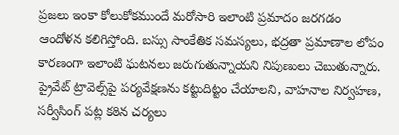ప్రజలు ఇంకా కోలుకోకముందే మరోసారి ఇలాంటి ప్రమాదం జరగడం ఆందోళన కలిగిస్తోంది. బస్సు సాంకేతిక సమస్యలు, భద్రతా ప్రమాణాల లోపం కారణంగా ఇలాంటి ఘటనలు జరుగుతున్నాయని నిపుణులు చెబుతున్నారు. ప్రైవేట్ ట్రావెల్స్‌పై పర్యవేక్షణను కట్టుదిట్టం చేయాలని, వాహనాల నిర్వహణ, సర్వీసింగ్ పట్ల కఠిన చర్యలు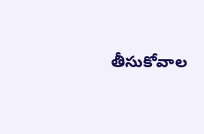తీసుకోవాల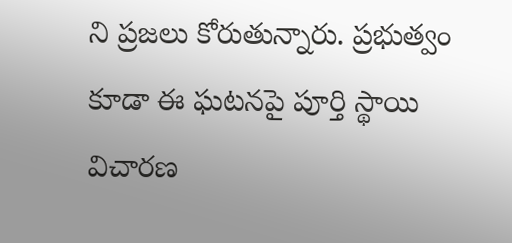ని ప్రజలు కోరుతున్నారు. ప్రభుత్వం కూడా ఈ ఘటనపై పూర్తి స్థాయి విచారణ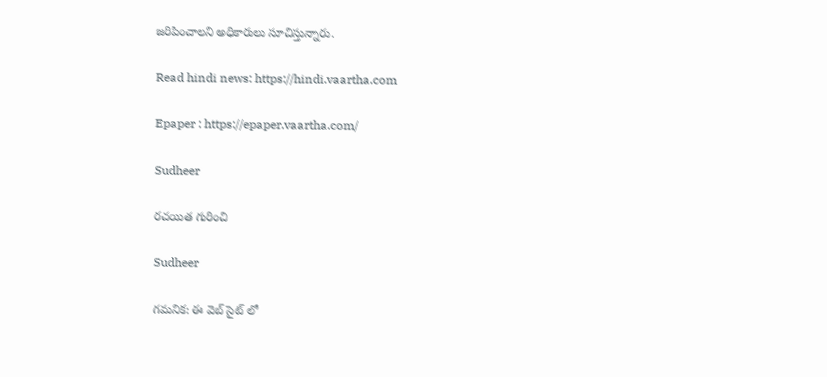జరిపించాలని అధికారులు సూచిస్తున్నారు.

Read hindi news: https://hindi.vaartha.com

Epaper : https://epaper.vaartha.com/

Sudheer

రచయిత గురించి

Sudheer

గమనిక: ఈ వెబ్ సైట్ లో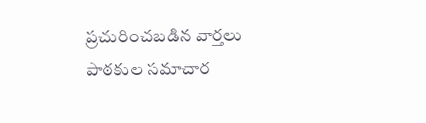ప్రచురించబడిన వార్తలు పాఠకుల సమాచార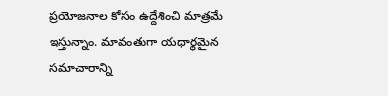ప్రయోజనాల కోసం ఉద్దేశించి మాత్రమే ఇస్తున్నాం. మావంతుగా యధార్థమైన సమాచారాన్ని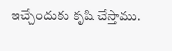ఇచ్చేందుకు కృషి చేస్తాము.